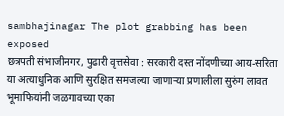sambhajinagar The plot grabbing has been exposed
छत्रपती संभाजीनगर, पुढारी वृत्तसेवा : सरकारी दस्त नोंदणीच्या आय-सरिता या अत्याधुनिक आणि सुरक्षित समजल्या जाणाऱ्या प्रणालीला सुरुंग लावत भूमाफियांनी जळगावच्या एका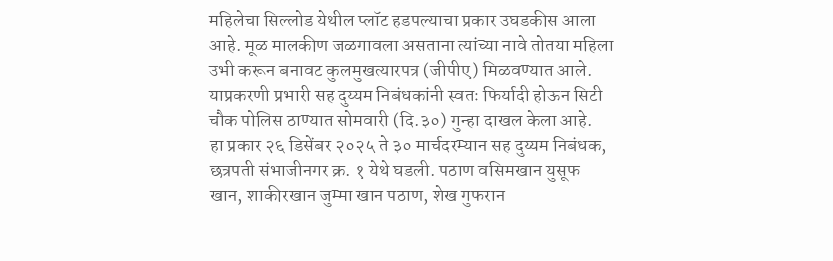महिलेचा सिल्लोड येथील प्लॉट हडपल्याचा प्रकार उघडकीस आला आहे. मूळ मालकीण जळगावला असताना त्यांच्या नावे तोतया महिला उभी करून बनावट कुलमुखत्यारपत्र (जीपीए) मिळवण्यात आले. याप्रकरणी प्रभारी सह दुय्यम निबंधकांनी स्वतः फिर्यादी होऊन सिटी चौक पोलिस ठाण्यात सोमवारी (दि.३०) गुन्हा दाखल केला आहे.
हा प्रकार २६ डिसेंबर २०२५ ते ३० मार्चदरम्यान सह दुय्यम निबंधक, छत्रपती संभाजीनगर क्र. १ येथे घडली. पठाण वसिमखान युसूफ खान, शाकीरखान जुम्मा खान पठाण, शेख गुफरान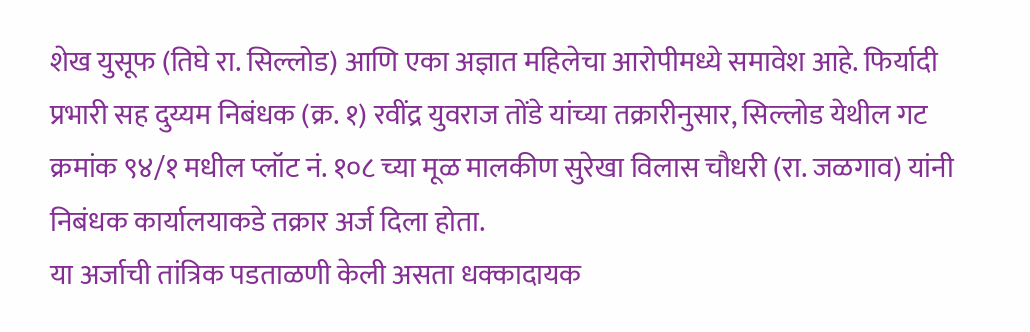शेख युसूफ (तिघे रा. सिल्लोड) आणि एका अज्ञात महिलेचा आरोपीमध्ये समावेश आहे. फिर्यादी प्रभारी सह दुय्यम निबंधक (क्र. १) रवींद्र युवराज तोंडे यांच्या तक्रारीनुसार, सिल्लोड येथील गट क्रमांक ९४/१ मधील प्लॉट नं. १०८ च्या मूळ मालकीण सुरेखा विलास चौधरी (रा. जळगाव) यांनी निबंधक कार्यालयाकडे तक्रार अर्ज दिला होता.
या अर्जाची तांत्रिक पडताळणी केली असता धक्कादायक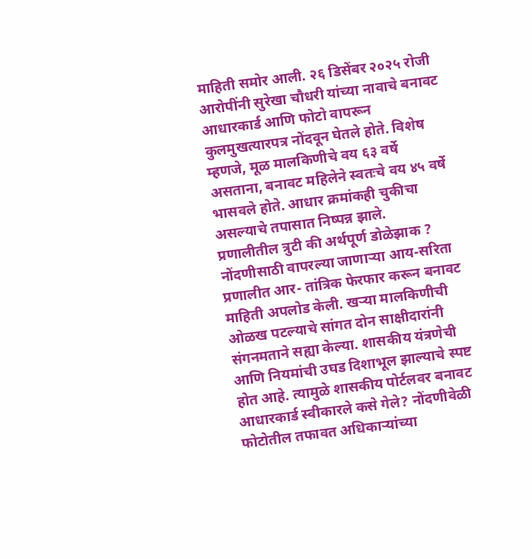माहिती समोर आली. २६ डिसेंबर २०२५ रोजी आरोपींनी सुरेखा चौधरी यांच्या नावाचे बनावट आधारकार्ड आणि फोटो वापरून कुलमुखत्यारपत्र नोंदवून घेतले होते. विशेष म्हणजे, मूळ मालकिणीचे वय ६३ वर्षे असताना, बनावट महिलेने स्वतःचे वय ४५ वर्षे भासवले होते. आधार क्रमांकही चुकीचा असल्याचे तपासात निष्पन्न झाले.
प्रणालीतील त्रुटी की अर्थपूर्ण डोळेझाक ?
नोंदणीसाठी वापरल्या जाणाऱ्या आय-सरिता प्रणालीत आर- तांत्रिक फेरफार करून बनावट माहिती अपलोड केली. खऱ्या मालकिणीची ओळख पटल्याचे सांगत दोन साक्षीदारांनी संगनमताने सह्या केल्या. शासकीय यंत्रणेची आणि नियमांची उघड दिशाभूल झाल्याचे स्पष्ट होत आहे. त्यामुळे शासकीय पोर्टलवर बनावट आधारकार्ड स्वीकारले कसे गेले? नोंदणीवेळी फोटोतील तफावत अधिकाऱ्यांच्या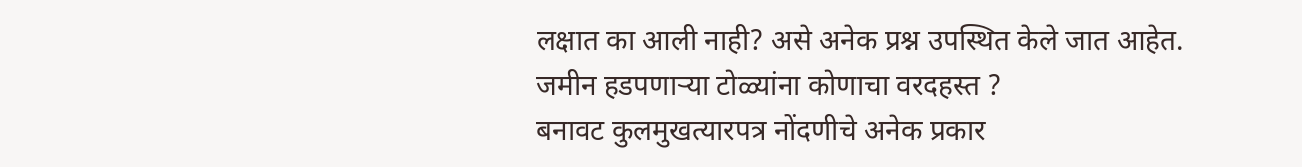लक्षात का आली नाही? असे अनेक प्रश्न उपस्थित केले जात आहेत.
जमीन हडपणाऱ्या टोळ्यांना कोणाचा वरदहस्त ?
बनावट कुलमुखत्यारपत्र नोंदणीचे अनेक प्रकार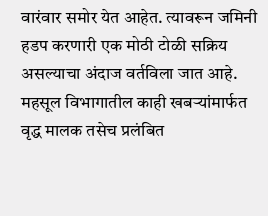वारंवार समोर येत आहेत. त्यावरून जमिनी हडप करणारी एक मोठी टोळी सक्रिय असल्याचा अंदाज वर्तविला जात आहे. महसूल विभागातील काही खबऱ्यांमार्फत वृद्ध मालक तसेच प्रलंबित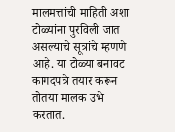मालमत्तांची माहिती अशा टोळ्यांना पुरविली जात असल्याचे सूत्रांचे म्हणणे आहे. या टोळ्या बनावट कागदपत्रे तयार करून तोतया मालक उभे करतात.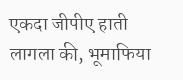एकदा जीपीए हाती लागला की, भूमाफिया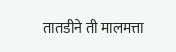तातडीने ती मालमत्ता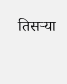तिसऱ्या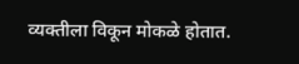व्यक्तीला विकून मोकळे होतात.